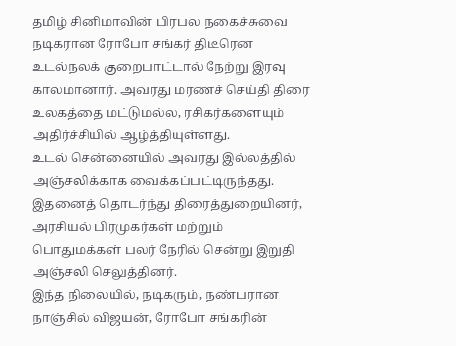தமிழ் சினிமாவின் பிரபல நகைச்சுவை நடிகரான ரோபோ சங்கர் திடீரென உடல்நலக் குறைபாட்டால் நேற்று இரவு காலமானார். அவரது மரணச் செய்தி திரை உலகத்தை மட்டுமல்ல, ரசிகர்களையும் அதிர்ச்சியில் ஆழ்த்தியுள்ளது.
உடல் சென்னையில் அவரது இல்லத்தில் அஞ்சலிக்காக வைக்கப்பட்டிருந்தது. இதனைத் தொடர்ந்து திரைத்துறையினர், அரசியல் பிரமுகர்கள் மற்றும் பொதுமக்கள் பலர் நேரில் சென்று இறுதி அஞ்சலி செலுத்தினர்.
இந்த நிலையில், நடிகரும், நண்பரான நாஞ்சில் விஜயன், ரோபோ சங்கரின்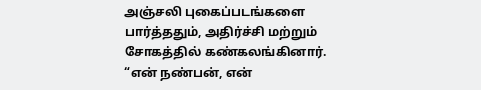அஞ்சலி புகைப்படங்களை பார்த்ததும், அதிர்ச்சி மற்றும் சோகத்தில் கண்கலங்கினார். “என் நண்பன், என்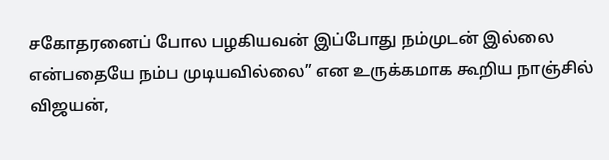சகோதரனைப் போல பழகியவன் இப்போது நம்முடன் இல்லை என்பதையே நம்ப முடியவில்லை” என உருக்கமாக கூறிய நாஞ்சில் விஜயன்,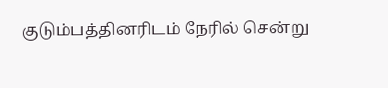குடும்பத்தினரிடம் நேரில் சென்று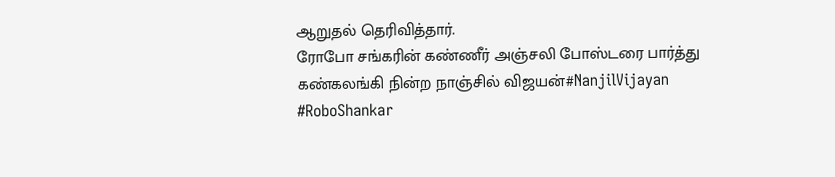ஆறுதல் தெரிவித்தார்.
ரோபோ சங்கரின் கண்ணீர் அஞ்சலி போஸ்டரை பார்த்து கண்கலங்கி நின்ற நாஞ்சில் விஜயன்#NanjilVijayan #RoboShankar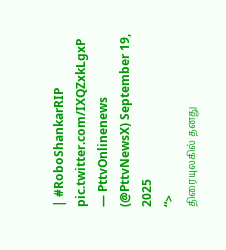| #RoboShankarRIP pic.twitter.com/IXQZxkLgxP
— PttvOnlinenews (@PttvNewsX) September 19, 2025
“>
திரையுலகில் தனது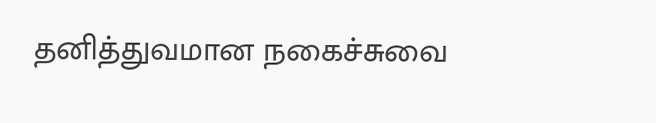தனித்துவமான நகைச்சுவை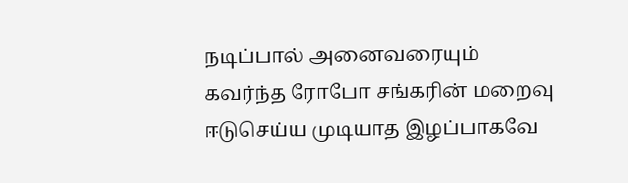நடிப்பால் அனைவரையும் கவர்ந்த ரோபோ சங்கரின் மறைவு ஈடுசெய்ய முடியாத இழப்பாகவே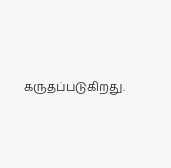கருதப்படுகிறது.